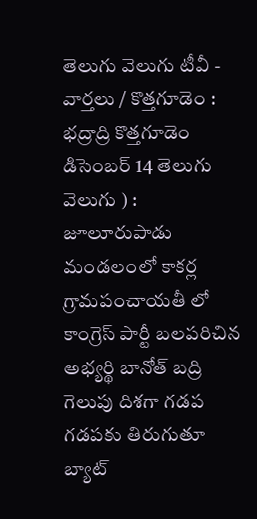తెలుగు వెలుగు టీవీ - వార్తలు / కొత్తగూడెం : భద్రాద్రి కొత్తగూడెం డిసెంబర్ 14 తెలుగు వెలుగు ) : జూలూరుపాడు మండలంలో కాకర్ల గ్రామపంచాయతీ లో కాంగ్రెస్ పార్టీ బలపరిచిన అభ్యర్థి బానోత్ బద్రి గెలుపు దిశగా గడప గడపకు తిరుగుతూ బ్యాట్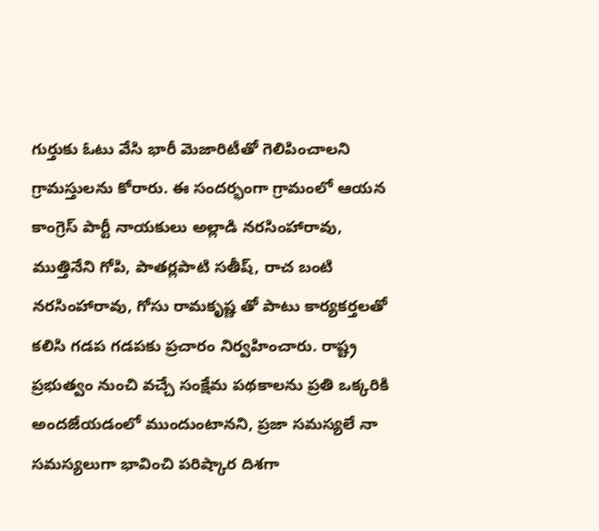గుర్తుకు ఓటు వేసి భారీ మెజారిటీతో గెలిపించాలని గ్రామస్తులను కోరారు. ఈ సందర్భంగా గ్రామంలో ఆయన కాంగ్రెస్ పార్టీ నాయకులు అల్లాడి నరసింహారావు, ముత్తినేని గోపి, పాతర్లపాటి సతీష్, రాచ బంటి నరసింహారావు, గోసు రామకృష్ణ తో పాటు కార్యకర్తలతో కలిసి గడప గడపకు ప్రచారం నిర్వహించారు. రాష్ట్ర ప్రభుత్వం నుంచి వచ్చే సంక్షేమ పథకాలను ప్రతి ఒక్కరికి అందజేయడంలో ముందుంటానని, ప్రజా సమస్యలే నా సమస్యలుగా భావించి పరిష్కార దిశగా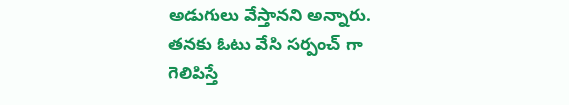అడుగులు వేస్తానని అన్నారు. తనకు ఓటు వేసి సర్పంచ్ గా గెలిపిస్తే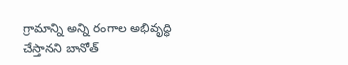గ్రామాన్ని అన్ని రంగాల అభివృద్ధి చేస్తానని బానోత్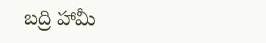బద్రి హామీ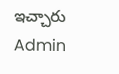ఇచ్చారు
Admin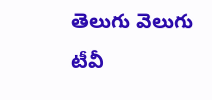తెలుగు వెలుగు టీవీ